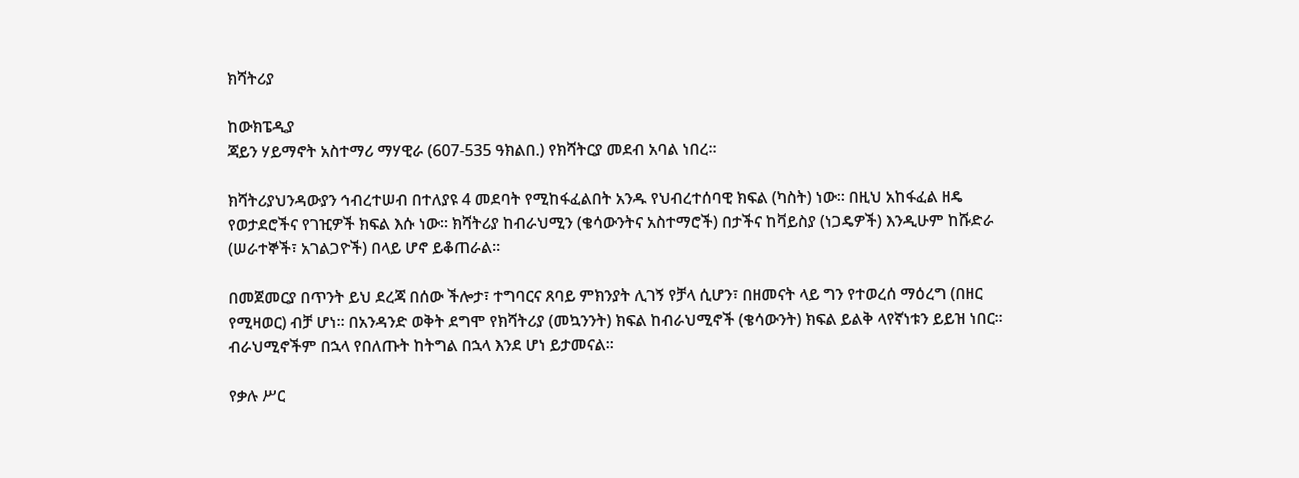ክሻትሪያ

ከውክፔዲያ
ጃይን ሃይማኖት አስተማሪ ማሃዊራ (607-535 ዓክልበ.) የክሻትርያ መደብ አባል ነበረ።

ክሻትሪያህንዳውያን ኅብረተሠብ በተለያዩ 4 መደባት የሚከፋፈልበት አንዱ የህብረተሰባዊ ክፍል (ካስት) ነው። በዚህ አከፋፈል ዘዴ የወታደሮችና የገዢዎች ክፍል እሱ ነው። ክሻትሪያ ከብራህሚን (ቄሳውንትና አስተማሮች) በታችና ከቫይስያ (ነጋዴዎች) እንዲሁም ከሹድራ (ሠራተኞች፣ አገልጋዮች) በላይ ሆኖ ይቆጠራል።

በመጀመርያ በጥንት ይህ ደረጃ በሰው ችሎታ፣ ተግባርና ጸባይ ምክንያት ሊገኝ የቻላ ሲሆን፣ በዘመናት ላይ ግን የተወረሰ ማዕረግ (በዘር የሚዛወር) ብቻ ሆነ። በአንዳንድ ወቅት ደግሞ የክሻትሪያ (መኳንንት) ክፍል ከብራህሚኖች (ቄሳውንት) ክፍል ይልቅ ላየኛነቱን ይይዝ ነበር። ብራህሚኖችም በኋላ የበለጡት ከትግል በኋላ እንደ ሆነ ይታመናል።

የቃሉ ሥር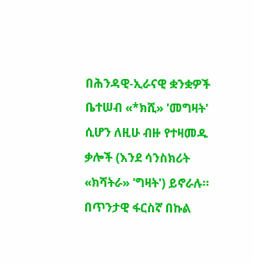በሕንዳዊ-ኢራናዊ ቋንቋዎች ቤተሠብ «*ክሺ» 'መግዛት' ሲሆን ለዚሁ ብዙ የተዛመዱ ቃሎች (እንደ ሳንስክሪት «ክሻትራ» 'ግዛት') ይኖራሉ። በጥንታዊ ፋርስኛ በኩል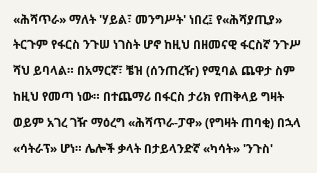«ሕሻጥራ» ማለት 'ሃይል፣ መንግሥት' ነበረ፤ የ«ሕሻያጢያ» ትርጉም የፋርስ ንጉሠ ነገስት ሆኖ ከዚህ በዘመናዊ ፋርስኛ ንጉሥ ሻህ ይባላል። በአማርኛ፣ ቼዝ (ሰንጠረዥ) የሚባል ጨዋታ ስም ከዚህ የመጣ ነው። በተጨማሪ በፋርስ ታሪክ የጠቅላይ ግዛት ወይም አገረ ገዥ ማዕረግ «ሕሻጥራ-ፓዋ» (የግዛት ጠባቂ) በኋላ «ሳትራፕ» ሆነ። ሌሎች ቃላት በታይላንድኛ «ካሳት» 'ንጉስ'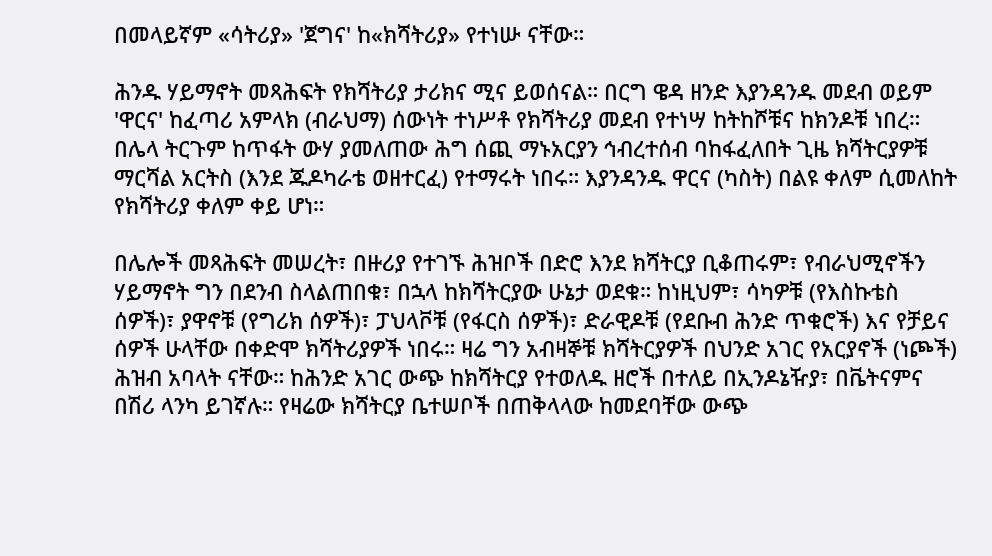በመላይኛም «ሳትሪያ» 'ጀግና' ከ«ክሻትሪያ» የተነሡ ናቸው።

ሕንዱ ሃይማኖት መጻሕፍት የክሻትሪያ ታሪክና ሚና ይወሰናል። በርግ ዌዳ ዘንድ እያንዳንዱ መደብ ወይም 'ዋርና' ከፈጣሪ አምላክ (ብራህማ) ሰውነት ተነሥቶ የክሻትሪያ መደብ የተነሣ ከትከሾቹና ከክንዶቹ ነበረ። በሌላ ትርጉም ከጥፋት ውሃ ያመለጠው ሕግ ሰጪ ማኑአርያን ኅብረተሰብ ባከፋፈለበት ጊዜ ክሻትርያዎቹ ማርሻል አርትስ (እንደ ጁዶካራቴ ወዘተርፈ) የተማሩት ነበሩ። እያንዳንዱ ዋርና (ካስት) በልዩ ቀለም ሲመለከት የክሻትሪያ ቀለም ቀይ ሆነ።

በሌሎች መጻሕፍት መሠረት፣ በዙሪያ የተገኙ ሕዝቦች በድሮ እንደ ክሻትርያ ቢቆጠሩም፣ የብራህሚኖችን ሃይማኖት ግን በደንብ ስላልጠበቁ፣ በኋላ ከክሻትርያው ሁኔታ ወደቁ። ከነዚህም፣ ሳካዎቹ (የእስኩቴስ ሰዎች)፣ ያዋኖቹ (የግሪክ ሰዎች)፣ ፓህላቮቹ (የፋርስ ሰዎች)፣ ድራዊዶቹ (የደቡብ ሕንድ ጥቁሮች) እና የቻይና ሰዎች ሁላቸው በቀድሞ ክሻትሪያዎች ነበሩ። ዛሬ ግን አብዛኞቹ ክሻትርያዎች በህንድ አገር የአርያኖች (ነጮች) ሕዝብ አባላት ናቸው። ከሕንድ አገር ውጭ ከክሻትርያ የተወለዱ ዘሮች በተለይ በኢንዶኔዥያ፣ በቬትናምና በሽሪ ላንካ ይገኛሉ። የዛሬው ክሻትርያ ቤተሠቦች በጠቅላላው ከመደባቸው ውጭ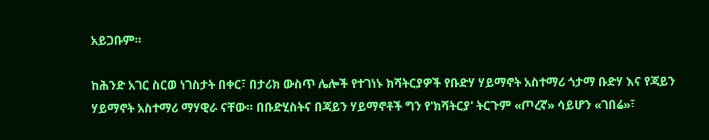አይጋቡም።

ከሕንድ አገር ስርወ ነገስታት በቀር፣ በታሪክ ውስጥ ሌሎች የተገነኑ ክሻትርያዎች የቡድሃ ሃይማኖት አስተማሪ ጎታማ ቡድሃ እና የጃይን ሃይማኖት አስተማሪ ማሃዊራ ናቸው። በቡድሂስትና በጃይን ሃይማኖቶች ግን የ'ክሻትርያ' ትርጉም «ጦረኛ» ሳይሆን «ገበሬ»፣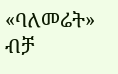«ባለመሬት» ብቻ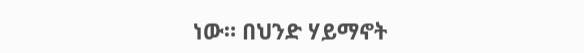ነው። በህንድ ሃይማኖት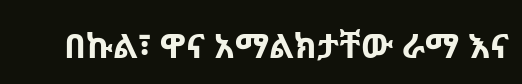በኩል፣ ዋና አማልክታቸው ራማ እና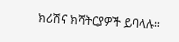ክሪሽና ክሻትርያዎች ይባላሉ።